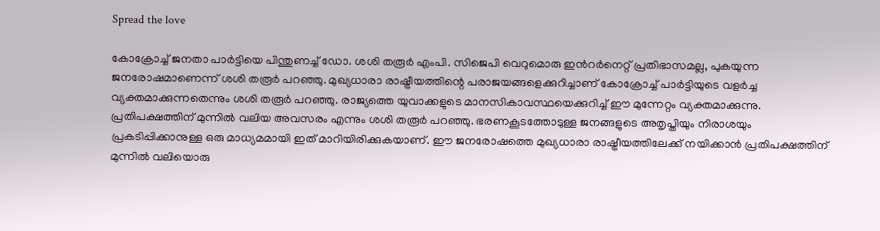Spread the love

കോക്രോച്ച് ജനതാ പാർട്ടിയെ പിന്തുണച്ച് ഡോ. ശശി തരൂർ എംപി. സിജെപി വെറുമൊരു ഇൻറർനെറ്റ് പ്രതിഭാസമല്ല, പുകയുന്ന ജനരോഷമാണെന്ന് ശശി തരൂർ പറഞ്ഞു. മുഖ്യധാരാ രാഷ്ട്രീയത്തിന്റെ പരാജയങ്ങളെക്കുറിച്ചാണ് കോക്രോച്ച് പാർട്ടിയുടെ വളർച്ച വ്യക്തമാക്കുന്നതെന്നും ശശി തരൂർ പറഞ്ഞു. രാജ്യത്തെ യുവാക്കളുടെ മാനസികാവസ്ഥയെക്കുറിച്ച് ഈ മുന്നേറ്റം വ്യക്തമാക്കുന്നു. പ്രതിപക്ഷത്തിന് മുന്നിൽ വലിയ അവസരം എന്നും ശശി തരൂർ പറഞ്ഞു. ഭരണകൂടത്തോടുള്ള ജനങ്ങളുടെ അതൃപ്തിയും നിരാശയും പ്രകടിപ്പിക്കാനുള്ള ഒരു മാധ്യമമായി ഇത് മാറിയിരിക്കുകയാണ്. ഈ ജനരോഷത്തെ മുഖ്യധാരാ രാഷ്ട്രീയത്തിലേക്ക് നയിക്കാൻ പ്രതിപക്ഷത്തിന് മുന്നിൽ വലിയൊരു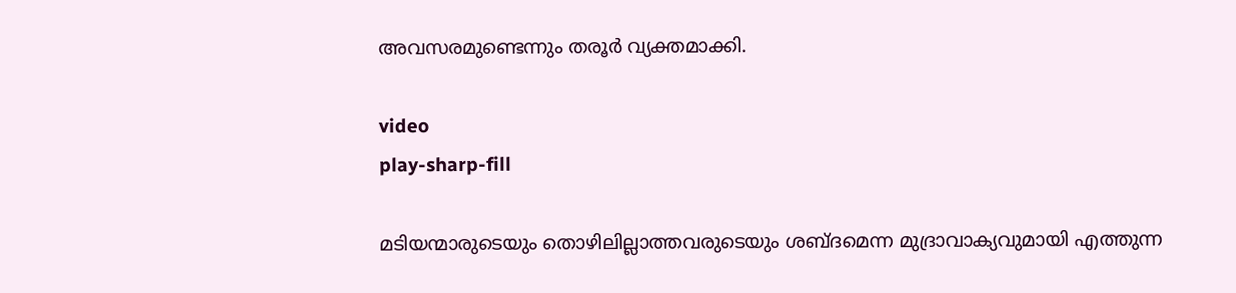അവസരമുണ്ടെന്നും തരൂർ വ്യക്തമാക്കി.

video
play-sharp-fill

മടിയന്മാരുടെയും തൊഴിലില്ലാത്തവരുടെയും ശബ്ദമെന്ന മുദ്രാവാക്യവുമായി എത്തുന്ന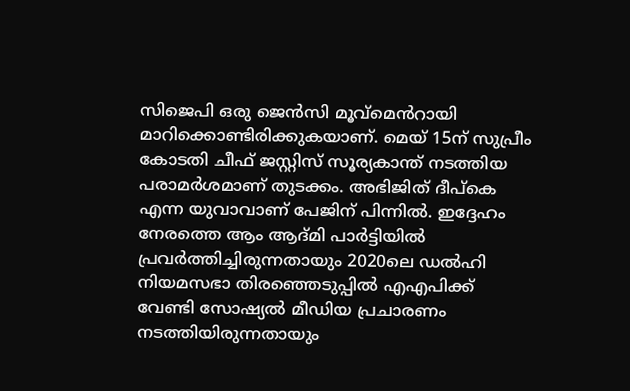സിജെപി ഒരു ജെൻസി മൂവ്മെൻറായി മാറിക്കൊണ്ടിരിക്കുകയാണ്. മെയ് 15ന് സുപ്രീം കോടതി ചീഫ് ജസ്റ്റിസ് സൂര്യകാന്ത് നടത്തിയ പരാമർശമാണ് തുടക്കം. അഭിജിത് ദീപ്കെ എന്ന യുവാവാണ് പേജിന് പിന്നിൽ. ഇദ്ദേഹം നേരത്തെ ആം ആദ്മി പാർട്ടിയിൽ പ്രവർത്തിച്ചിരുന്നതായും 2020ലെ ഡൽഹി നിയമസഭാ തിരഞ്ഞെടുപ്പിൽ എഎപിക്ക് വേണ്ടി സോഷ്യൽ മീഡിയ പ്രചാരണം നടത്തിയിരുന്നതായും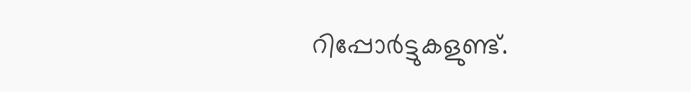റിപ്പോർട്ടുകളുണ്ട്.